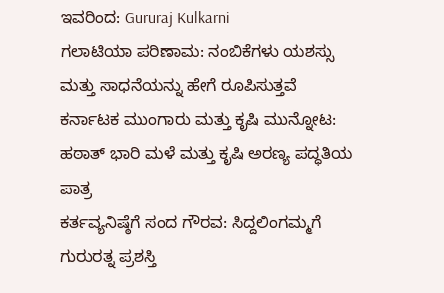ಇವರಿಂದ: Gururaj Kulkarni
ಗಲಾಟಿಯಾ ಪರಿಣಾಮ: ನಂಬಿಕೆಗಳು ಯಶಸ್ಸು ಮತ್ತು ಸಾಧನೆಯನ್ನು ಹೇಗೆ ರೂಪಿಸುತ್ತವೆ
ಕರ್ನಾಟಕ ಮುಂಗಾರು ಮತ್ತು ಕೃಷಿ ಮುನ್ನೋಟ: ಹಠಾತ್ ಭಾರಿ ಮಳೆ ಮತ್ತು ಕೃಷಿ ಅರಣ್ಯ ಪದ್ಧತಿಯ ಪಾತ್ರ
ಕರ್ತವ್ಯನಿಷ್ಠೆಗೆ ಸಂದ ಗೌರವ: ಸಿದ್ದಲಿಂಗಮ್ಮಗೆ ಗುರುರತ್ನ ಪ್ರಶಸ್ತಿ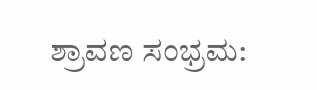ಶ್ರಾವಣ ಸಂಭ್ರಮ: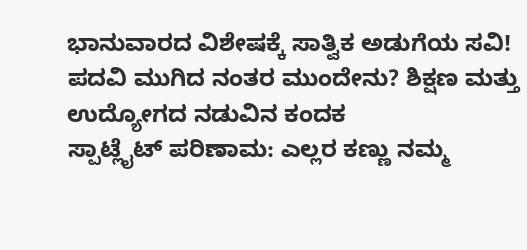ಭಾನುವಾರದ ವಿಶೇಷಕ್ಕೆ ಸಾತ್ವಿಕ ಅಡುಗೆಯ ಸವಿ!
ಪದವಿ ಮುಗಿದ ನಂತರ ಮುಂದೇನು? ಶಿಕ್ಷಣ ಮತ್ತು ಉದ್ಯೋಗದ ನಡುವಿನ ಕಂದಕ
ಸ್ಪಾಟ್ಲೈಟ್ ಪರಿಣಾಮ: ಎಲ್ಲರ ಕಣ್ಣು ನಮ್ಮ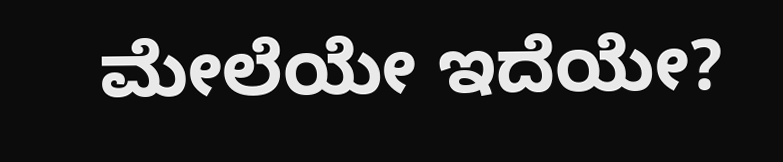ಮೇಲೆಯೇ ಇದೆಯೇ?